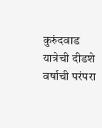कुरुंदवाड यात्रेची दीडशे वर्षाची परंपरा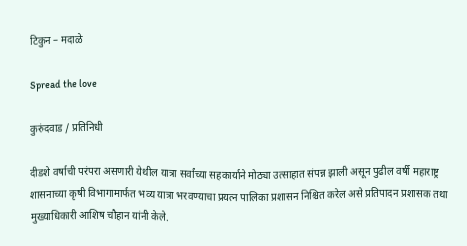टिकुन – मदाळे

Spread the love

कुरुंदवाड / प्रतिनिधी

दीडशे वर्षाची परंपरा असणारी येथील यात्रा सर्वांच्या सहकार्याने मोठ्या उत्साहात संपन्न झाली असून पुढील वर्षी महाराष्ट्र शासनाच्या कृषी विभागामार्फत भव्य यात्रा भरवण्याचा प्रयत्न पालिका प्रशासन निश्चित करेल असे प्रतिपादन प्रशासक तथा मुख्याधिकारी आशिष चौहान यांनी केले.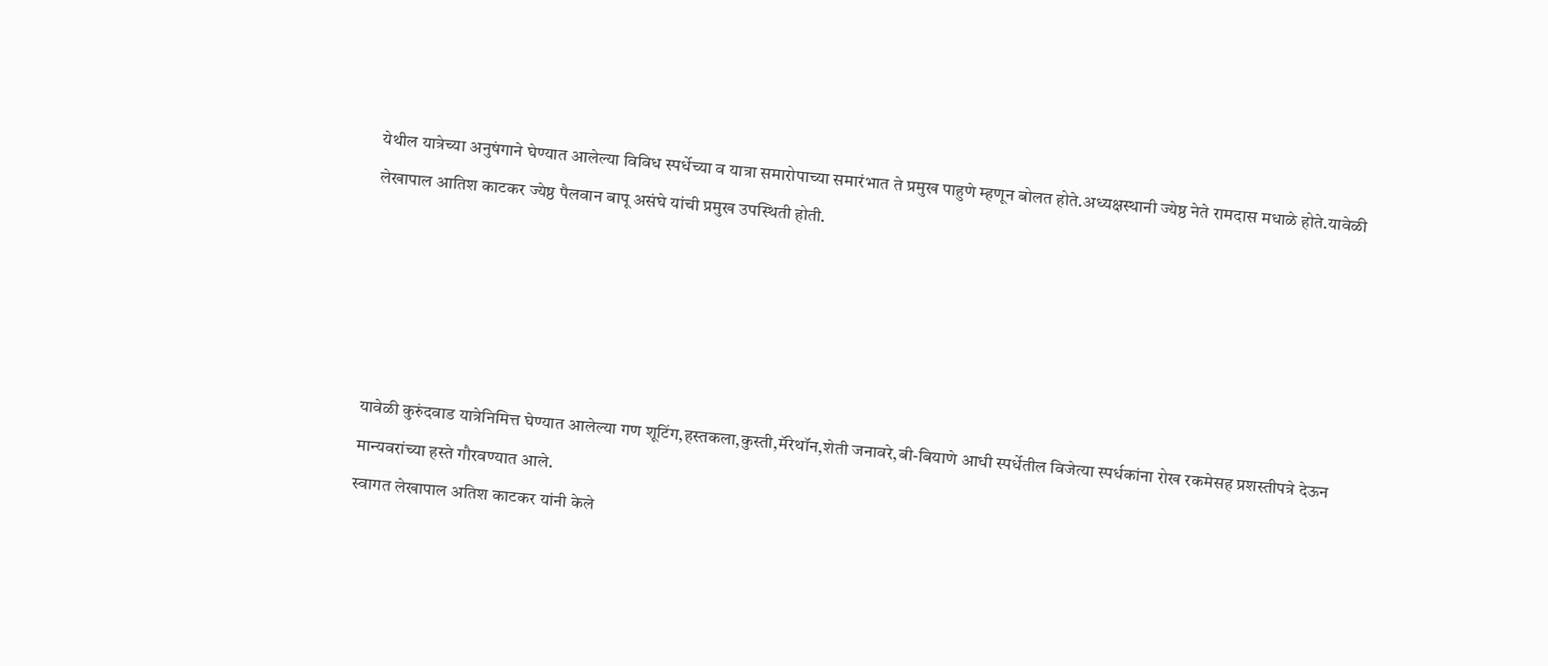येथील यात्रेच्या अनुषंगाने घेण्यात आलेल्या विविध स्पर्धेच्या व यात्रा समारोपाच्या समारंभात ते प्रमुख पाहुणे म्हणून बोलत होते.अध्यक्षस्थानी ज्येष्ठ नेते रामदास मधाळे होते.यावेळी लेखापाल आतिश काटकर ज्येष्ठ पैलवान बापू असंघे यांची प्रमुख उपस्थिती होती.





यावेळी कुरुंदवाड यात्रेनिमित्त घेण्यात आलेल्या गण शूटिंग,हस्तकला,कुस्ती,मॅरेथॉन,शेती जनावरे,बी-बियाणे आधी स्पर्धेतील विजेत्या स्पर्धकांना रोख रकमेसह प्रशस्तीपत्रे देऊन मान्यवरांच्या हस्ते गौरवण्यात आले.
स्वागत लेखापाल अतिश काटकर यांनी केले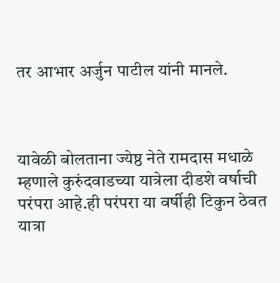तर आभार अर्जुन पाटील यांनी मानले.



यावेळी बोलताना ज्येष्ठ नेते रामदास मधाळे म्हणाले कुरुंदवाडच्या यात्रेला दीडशे वर्षाची परंपरा आहे.ही परंपरा या वर्षीही टिकुन ठेवत यात्रा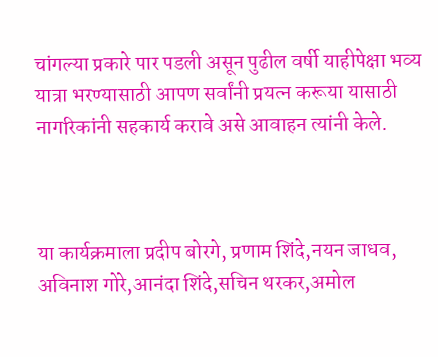चांगल्या प्रकारे पार पडली असून पुढील वर्षी याहीपेक्षा भव्य यात्रा भरण्यासाठी आपण सर्वांनी प्रयत्न करूया यासाठी नागरिकांनी सहकार्य करावे असे आवाहन त्यांनी केले.



या कार्यक्रमाला प्रदीप बोरगे, प्रणाम शिंदे,नयन जाधव, अविनाश गोरे,आनंदा शिंदे,सचिन थरकर,अमोल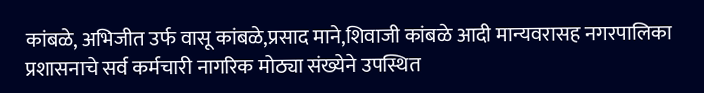कांबळे, अभिजीत उर्फ वासू कांबळे,प्रसाद माने,शिवाजी कांबळे आदी मान्यवरासह नगरपालिका प्रशासनाचे सर्व कर्मचारी नागरिक मोठ्या संख्येने उपस्थित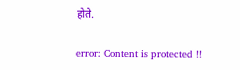होते.

error: Content is protected !!